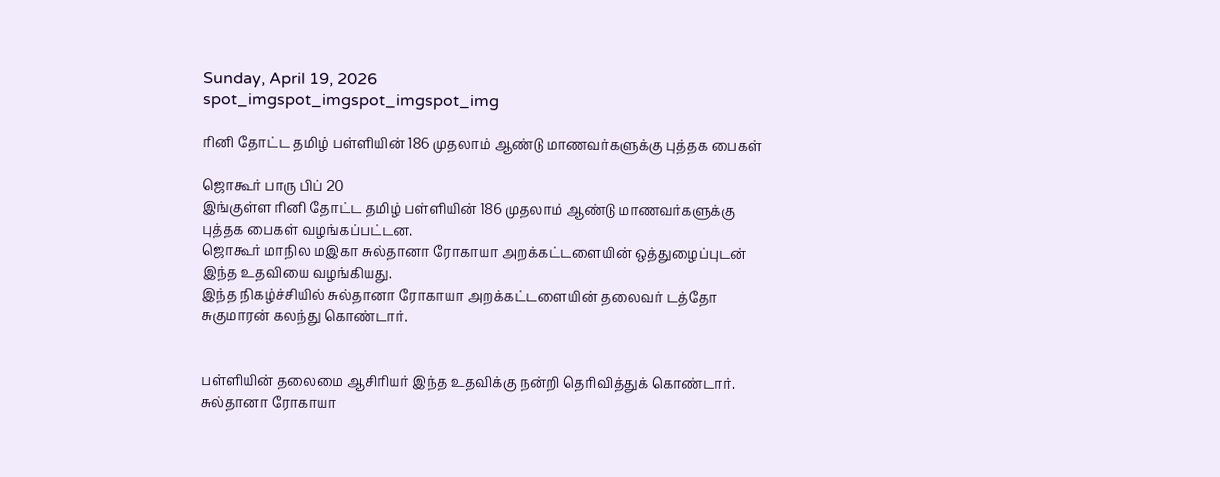Sunday, April 19, 2026
spot_imgspot_imgspot_imgspot_img

ரினி தோட்ட தமிழ் பள்ளியின் 186 முதலாம் ஆண்டு மாணவர்களுக்கு புத்தக பைகள்

ஜொகூர் பாரு பிப் 20
இங்குள்ள ரினி தோட்ட தமிழ் பள்ளியின் 186 முதலாம் ஆண்டு மாணவர்களுக்கு புத்தக பைகள் வழங்கப்பட்டன.
ஜொகூர் மாநில மஇகா சுல்தானா ரோகாயா அறக்கட்டளையின் ஒத்துழைப்புடன் இந்த உதவியை வழங்கியது.
இந்த நிகழ்ச்சியில் சுல்தானா ரோகாயா அறக்கட்டளையின் தலைவர் டத்தோ சுகுமாரன் கலந்து கொண்டார்.


பள்ளியின் தலைமை ஆசிரியர் இந்த உதவிக்கு நன்றி தெரிவித்துக் கொண்டார்.
சுல்தானா ரோகாயா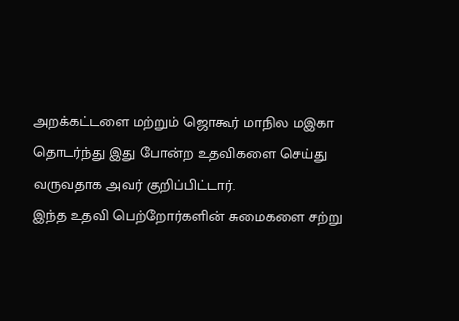அறக்கட்டளை மற்றும் ஜொகூர் மாநில மஇகா தொடர்ந்து இது போன்ற உதவிகளை செய்து வருவதாக அவர் குறிப்பிட்டார்.
இந்த உதவி பெற்றோர்களின் சுமைகளை சற்று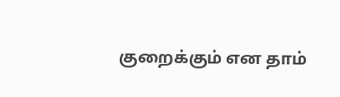குறைக்கும் என தாம்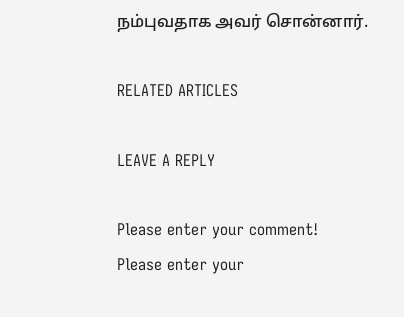நம்புவதாக அவர் சொன்னார்.

RELATED ARTICLES

LEAVE A REPLY

Please enter your comment!
Please enter your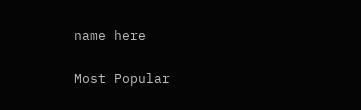name here

Most Popular